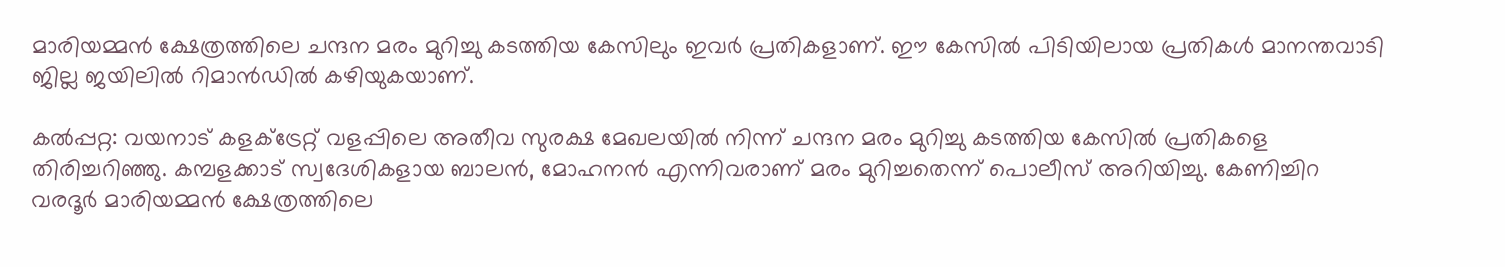മാരിയമ്മൻ ക്ഷേത്രത്തിലെ ചന്ദന മരം മുറിച്ചു കടത്തിയ കേസിലും ഇവർ പ്രതികളാണ്. ഈ കേസിൽ പിടിയിലായ പ്രതികൾ മാനന്തവാടി ജില്ല ജയിലിൽ റിമാൻഡിൽ കഴിയുകയാണ്.

കൽപ്പറ്റ: വയനാട് കളക്ട്രേറ്റ് വളപ്പിലെ അതീവ സുരക്ഷ മേഖലയിൽ നിന്ന് ചന്ദന മരം മുറിച്ചു കടത്തിയ കേസിൽ പ്രതികളെ തിരിച്ചറിഞ്ഞു. കമ്പളക്കാട് സ്വദേശികളായ ബാലൻ, മോഹനൻ എന്നിവരാണ് മരം മുറിച്ചതെന്ന് പൊലീസ് അറിയിച്ചു. കേണിച്ചിറ വരദൂർ മാരിയമ്മൻ ക്ഷേത്രത്തിലെ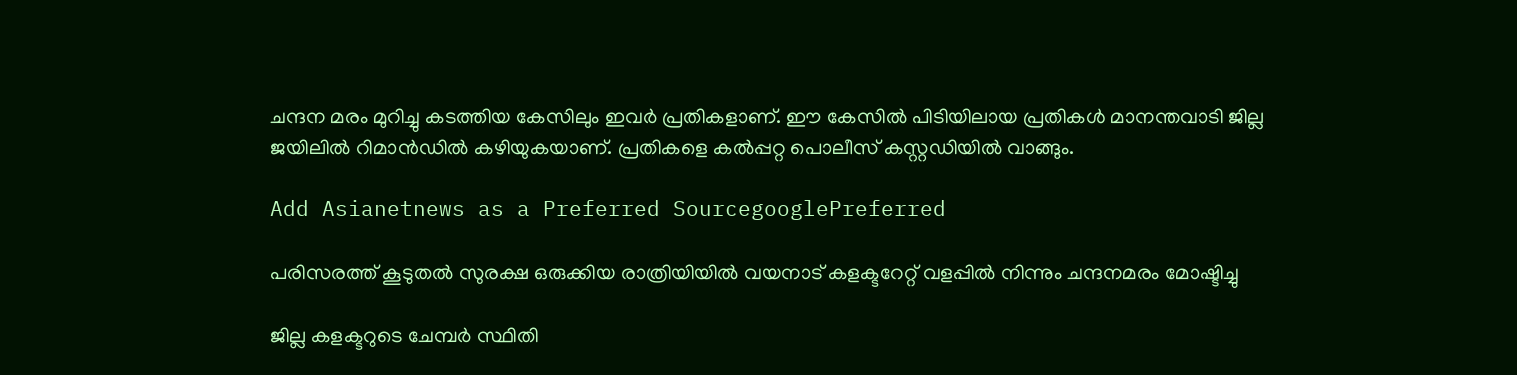ചന്ദന മരം മുറിച്ചു കടത്തിയ കേസിലും ഇവർ പ്രതികളാണ്. ഈ കേസിൽ പിടിയിലായ പ്രതികൾ മാനന്തവാടി ജില്ല ജയിലിൽ റിമാൻഡിൽ കഴിയുകയാണ്. പ്രതികളെ കൽപ്പറ്റ പൊലീസ് കസ്റ്റഡിയിൽ വാങ്ങും.

Add Asianetnews as a Preferred SourcegooglePreferred

പരിസരത്ത് കൂടുതൽ സുരക്ഷ ഒരുക്കിയ രാത്രിയിയില്‍ വയനാട് കളക്ടറേറ്റ് വളപ്പിൽ നിന്നും ചന്ദനമരം മോഷ്ടിച്ചു

ജില്ല കളക്ടറുടെ ചേമ്പർ സ്ഥിതി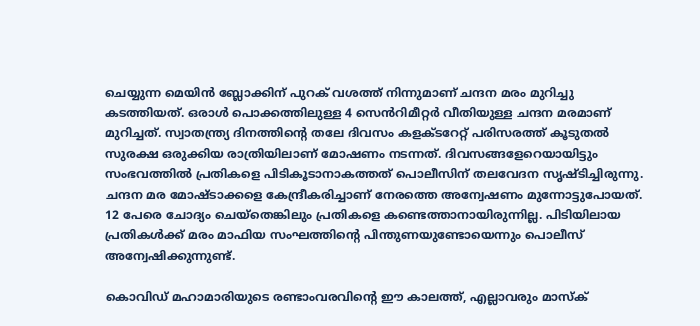ചെയ്യുന്ന മെയിൻ ബ്ലോക്കിന് പുറക് വശത്ത് നിന്നുമാണ് ചന്ദന മരം മുറിച്ചു കടത്തിയത്. ഒരാൾ പൊക്കത്തിലുള്ള 4 സെൻറിമീറ്റർ വീതിയുള്ള ചന്ദന മരമാണ് മുറിച്ചത്. സ്വാതന്ത്ര്യ ദിനത്തിൻ്റെ തലേ ദിവസം കളക്ടറേറ്റ് പരിസരത്ത് കൂടുതൽ സുരക്ഷ ഒരുക്കിയ രാത്രിയിലാണ് മോഷണം നടന്നത്. ദിവസങ്ങളേറെയായിട്ടും സംഭവത്തിൽ പ്രതികളെ പിടികൂടാനാകത്തത് പൊലീസിന് തലവേദന സൃഷ്ടിച്ചിരുന്നു. ചന്ദന മര മോഷ്ടാക്കളെ കേന്ദ്രീകരിച്ചാണ് നേരത്തെ അന്വേഷണം മുന്നോട്ടുപോയത്. 12 പേരെ ചോദ്യം ചെയ്തെങ്കിലും പ്രതികളെ കണ്ടെത്താനായിരുന്നില്ല. പിടിയിലായ പ്രതികൾക്ക് മരം മാഫിയ സംഘത്തിന്‍റെ പിന്തുണയുണ്ടോയെന്നും പൊലീസ് അന്വേഷിക്കുന്നുണ്ട്.

കൊവിഡ് മഹാമാരിയുടെ രണ്ടാംവരവിന്റെ ഈ കാലത്ത്, എല്ലാവരും മാസ്‌ക്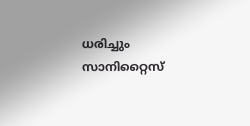ധരിച്ചും സാനിറ്റൈസ്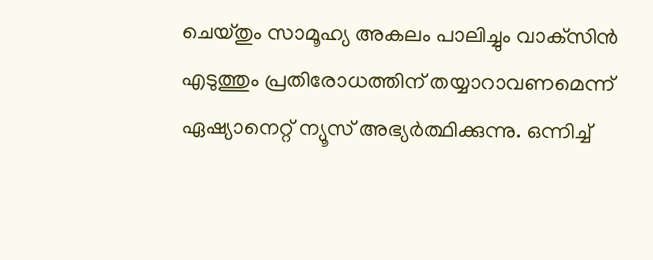ചെയ്തും സാമൂഹ്യ അകലം പാലിച്ചും വാക്‌സിന്‍ എടുത്തും പ്രതിരോധത്തിന് തയ്യാറാവണമെന്ന് ഏഷ്യാനെറ്റ് ന്യൂസ് അഭ്യര്‍ത്ഥിക്കുന്നു. ഒന്നിച്ച്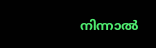നിന്നാല്‍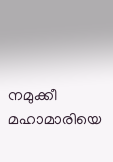നമുക്കീ മഹാമാരിയെ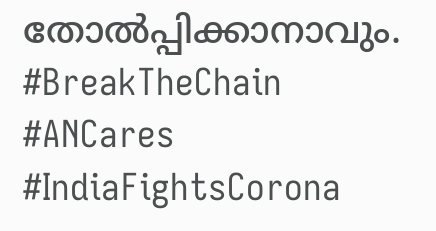തോല്‍പ്പിക്കാനാവും. #BreakTheChain #ANCares #IndiaFightsCorona